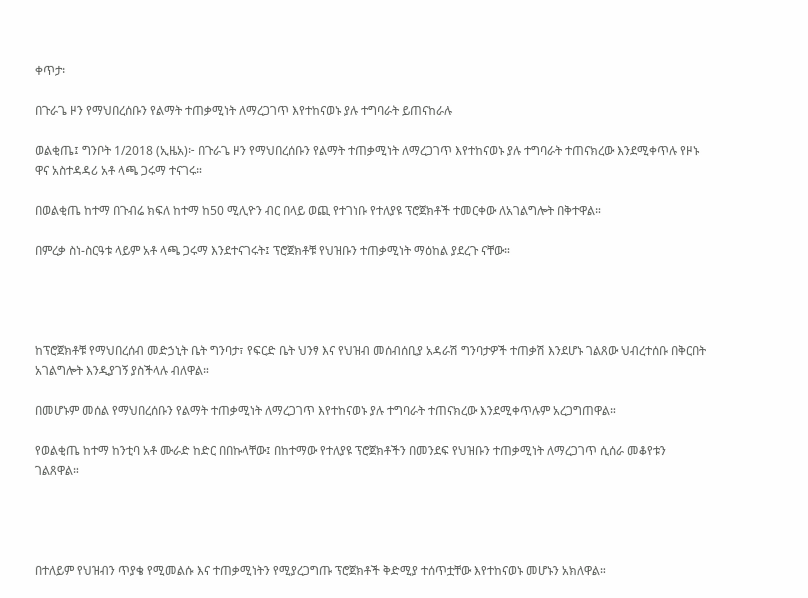ቀጥታ፡

በጉራጌ ዞን የማህበረሰቡን የልማት ተጠቃሚነት ለማረጋገጥ እየተከናወኑ ያሉ ተግባራት ይጠናከራሉ

ወልቂጤ፤ ግንቦት 1/2018 (ኢዜአ)፦ በጉራጌ ዞን የማህበረሰቡን የልማት ተጠቃሚነት ለማረጋገጥ እየተከናወኑ ያሉ ተግባራት ተጠናክረው እንደሚቀጥሉ የዞኑ ዋና አስተዳዳሪ አቶ ላጫ ጋሩማ ተናገሩ።

በወልቂጤ ከተማ በጉብሬ ክፍለ ከተማ ከ50 ሚሊዮን ብር በላይ ወጪ የተገነቡ የተለያዩ ፕሮጀክቶች ተመርቀው ለአገልግሎት በቅተዋል።

በምረቃ ስነ-ስርዓቱ ላይም አቶ ላጫ ጋሩማ እንደተናገሩት፤ ፕሮጀክቶቹ የህዝቡን ተጠቃሚነት ማዕከል ያደረጉ ናቸው።




ከፕሮጀክቶቹ የማህበረሰብ መድኃኒት ቤት ግንባታ፣ የፍርድ ቤት ህንፃ እና የህዝብ መሰብሰቢያ አዳራሽ ግንባታዎች ተጠቃሽ እንደሆኑ ገልጸው ህብረተሰቡ በቅርበት አገልግሎት እንዲያገኝ ያስችላሉ ብለዋል።

በመሆኑም መሰል የማህበረሰቡን የልማት ተጠቃሚነት ለማረጋገጥ እየተከናወኑ ያሉ ተግባራት ተጠናክረው እንደሚቀጥሉም አረጋግጠዋል።

የወልቂጤ ከተማ ከንቲባ አቶ ሙራድ ከድር በበኩላቸው፤ በከተማው የተለያዩ ፕሮጀክቶችን በመንደፍ የህዝቡን ተጠቃሚነት ለማረጋገጥ ሲሰራ መቆየቱን ገልጸዋል።




በተለይም የህዝብን ጥያቄ የሚመልሱ እና ተጠቃሚነትን የሚያረጋግጡ ፕሮጀክቶች ቅድሚያ ተሰጥቷቸው እየተከናወኑ መሆኑን አክለዋል።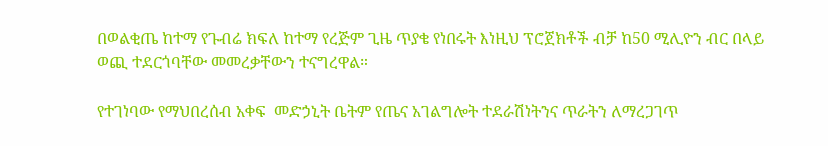በወልቂጤ ከተማ የጉብሬ ክፍለ ከተማ የረጅም ጊዜ ጥያቄ የነበሩት እነዚህ ፕሮጀክቶች ብቻ ከ50 ሚሊዮን ብር በላይ ወጪ ተደርጎባቸው መመረቃቸውን ተናግረዋል።

የተገነባው የማህበረሰብ አቀፍ  መድኃኒት ቤትም የጤና አገልግሎት ተደራሽነትንና ጥራትን ለማረጋገጥ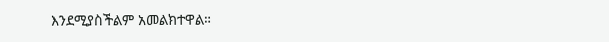እንደሚያስችልም አመልክተዋል።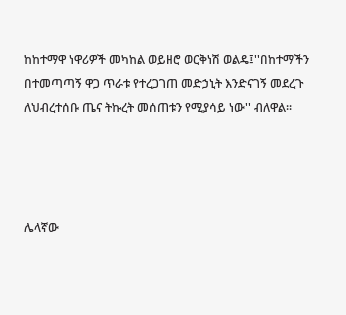ከከተማዋ ነዋሪዎች መካከል ወይዘሮ ወርቅነሽ ወልዴ፤''በከተማችን በተመጣጣኝ ዋጋ ጥራቱ የተረጋገጠ መድኃኒት እንድናገኝ መደረጉ ለህብረተሰቡ ጤና ትኩረት መሰጠቱን የሚያሳይ ነው'' ብለዋል፡፡




ሌላኛው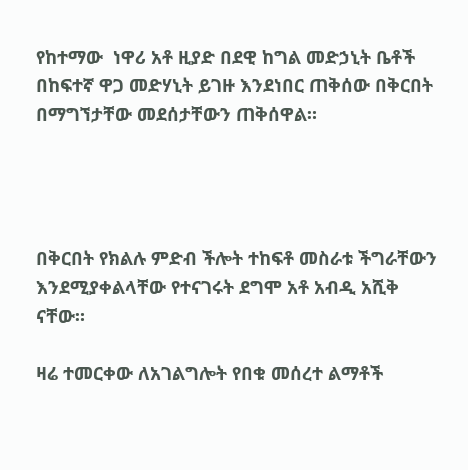የከተማው  ነዋሪ አቶ ዚያድ በደዊ ከግል መድኃኒት ቤቶች በከፍተኛ ዋጋ መድሃኒት ይገዙ እንደነበር ጠቅሰው በቅርበት በማግኘታቸው መደሰታቸውን ጠቅሰዋል።




በቅርበት የክልሉ ምድብ ችሎት ተከፍቶ መስራቱ ችግራቸውን እንደሚያቀልላቸው የተናገሩት ደግሞ አቶ አብዲ አሺቅ ናቸው።

ዛሬ ተመርቀው ለአገልግሎት የበቁ መሰረተ ልማቶች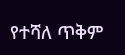የተሻለ ጥቅም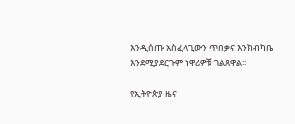እንዲሰጡ አስፈላጊውን ጥበቃና እንክብካቤ እንደሚያደርጉም ነዋሪዎቹ ገልጸዋል፡፡

የኢትዮጵያ ዜና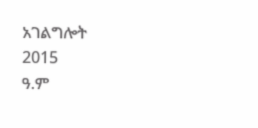አገልግሎት
2015
ዓ.ም